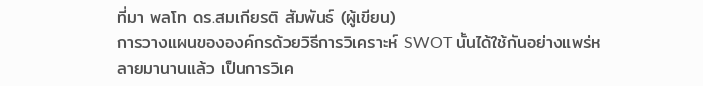ที่มา พลโท ดร.สมเกียรติ สัมพันธ์ (ผู้เขียน)
การวางแผนขององค์กรด้วยวิธีการวิเคราะห์ SWOT นั้นได้ใช้กันอย่างแพร่หลายมานานแล้ว เป็นการวิเค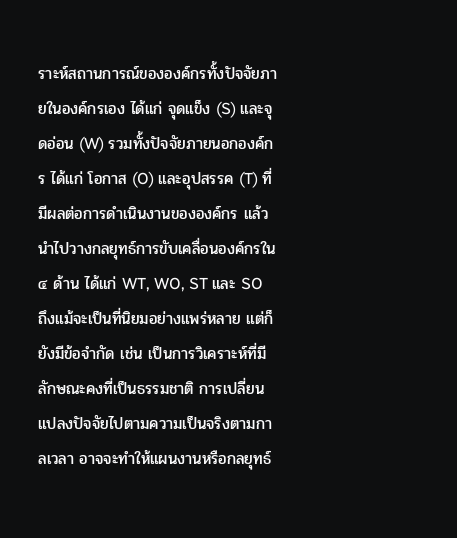ราะห์สถานการณ์ขององค์กรทั้งปัจจัยภายในองค์กรเอง ได้แก่ จุดแข็ง (S) และจุดอ่อน (W) รวมทั้งปัจจัยภายนอกองค์กร ได้แก่ โอกาส (O) และอุปสรรค (T) ที่มีผลต่อการดำเนินงานขององค์กร แล้วนำไปวางกลยุทธ์การขับเคลื่อนองค์กรใน ๔ ด้าน ได้แก่ WT, WO, ST และ SO ถึงแม้จะเป็นที่นิยมอย่างแพร่หลาย แต่ก็ยังมีข้อจำกัด เช่น เป็นการวิเคราะห์ที่มีลักษณะคงที่เป็นธรรมชาติ การเปลี่ยนแปลงปัจจัยไปตามความเป็นจริงตามกาลเวลา อาจจะทำให้แผนงานหรือกลยุทธ์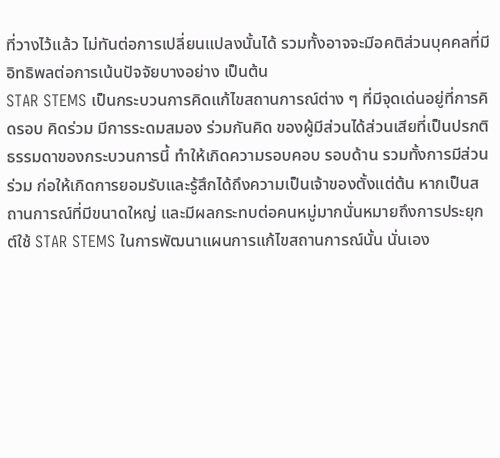ที่วางไว้แล้ว ไม่ทันต่อการเปลี่ยนแปลงนั้นได้ รวมทั้งอาจจะมีอคติส่วนบุคคลที่มีอิทธิพลต่อการเน้นปัจจัยบางอย่าง เป็นต้น
STAR STEMS เป็นกระบวนการคิดแก้ไขสถานการณ์ต่าง ๆ ที่มีจุดเด่นอยู่ที่การคิดรอบ คิดร่วม มีการระดมสมอง ร่วมกันคิด ของผู้มีส่วนได้ส่วนเสียที่เป็นปรกติธรรมดาของกระบวนการนี้ ทำให้เกิดความรอบคอบ รอบด้าน รวมทั้งการมีส่วนร่วม ก่อให้เกิดการยอมรับและรู้สึกได้ถึงความเป็นเจ้าของตั้งแต่ต้น หากเป็นสถานการณ์ที่มีขนาดใหญ่ และมีผลกระทบต่อคนหมู่มากนั่นหมายถึงการประยุกต์ใช้ STAR STEMS ในการพัฒนาแผนการแก้ไขสถานการณ์นั้น นั่นเอง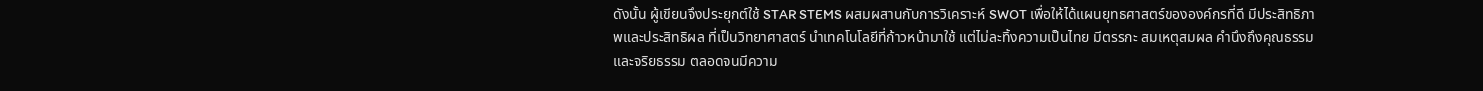ดังนั้น ผู้เขียนจึงประยุกต์ใช้ STAR STEMS ผสมผสานกับการวิเคราะห์ SWOT เพื่อให้ได้แผนยุทธศาสตร์ขององค์กรที่ดี มีประสิทธิภาพและประสิทธิผล ที่เป็นวิทยาศาสตร์ นำเทคโนโลยีที่ก้าวหน้ามาใช้ แต่ไม่ละทิ้งความเป็นไทย มีตรรกะ สมเหตุสมผล คำนึงถึงคุณธรรมและจริยธรรม ตลอดจนมีความ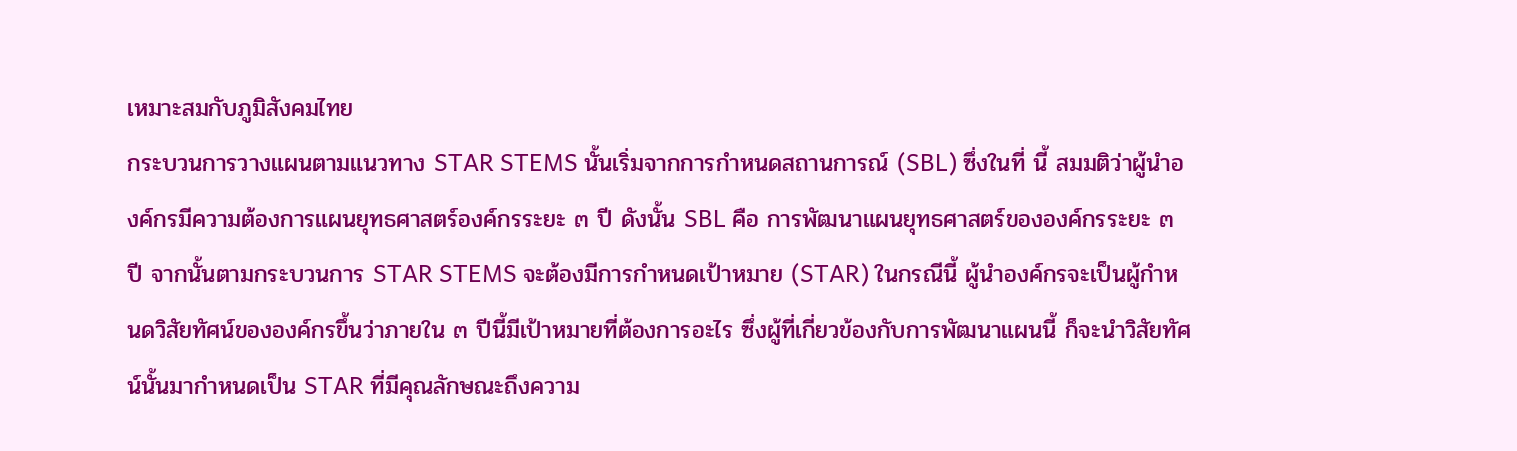เหมาะสมกับภูมิสังคมไทย
กระบวนการวางแผนตามแนวทาง STAR STEMS นั้นเริ่มจากการกำหนดสถานการณ์ (SBL) ซึ่งในที่ นี้ สมมติว่าผู้นำองค์กรมีความต้องการแผนยุทธศาสตร์องค์กรระยะ ๓ ปี ดังนั้น SBL คือ การพัฒนาแผนยุทธศาสตร์ขององค์กรระยะ ๓ ปี จากนั้นตามกระบวนการ STAR STEMS จะต้องมีการกำหนดเป้าหมาย (STAR) ในกรณีนี้ ผู้นำองค์กรจะเป็นผู้กำหนดวิสัยทัศน์ขององค์กรขึ้นว่าภายใน ๓ ปีนี้มีเป้าหมายที่ต้องการอะไร ซึ่งผู้ที่เกี่ยวข้องกับการพัฒนาแผนนี้ ก็จะนำวิสัยทัศน์นั้นมากำหนดเป็น STAR ที่มีคุณลักษณะถึงความ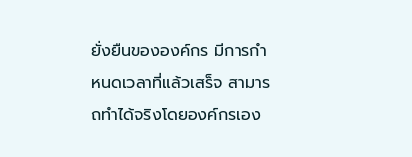ยั่งยืนขององค์กร มีการกำหนดเวลาที่แล้วเสร็จ สามารถทำได้จริงโดยองค์กรเอง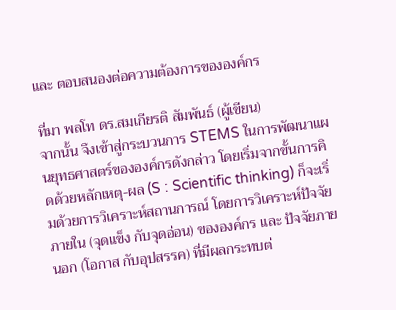และ ตอบสนองต่อความต้องการขององค์กร

ที่มา พลโท ดร.สมเกียรติ สัมพันธ์ (ผู้เขียน)
จากนั้น จึงเข้าสู่กระบวนการ STEMS ในการพัฒนาแผนยุทธศาสตร์ขององค์กรดังกล่าว โดยเริ่มจากขั้นการคิดด้วยหลักเหตุ-ผล (S : Scientific thinking) ก็จะเริ่มด้วยการวิเคราะห์สถานการณ์ โดยการวิเคราะห์ปัจจัยภายใน (จุดแข็ง กับจุดอ่อน) ขององค์กร และ ปัจจัยภายนอก (โอกาส กับอุปสรรค) ที่มีผลกระทบต่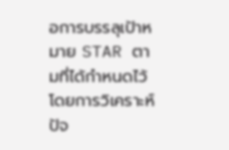อการบรรลุเป้าหมาย STAR ตามที่ได้กำหนดไว้ โดยการวิเคราะห์ปัจ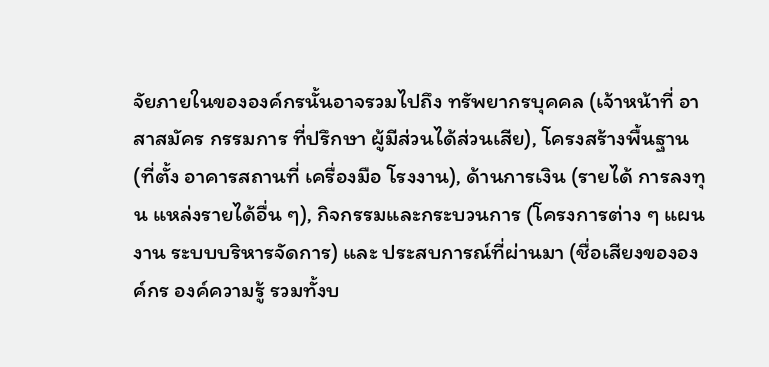จัยภายในขององค์กรนั้นอาจรวมไปถึง ทรัพยากรบุคคล (เจ้าหน้าที่ อาสาสมัคร กรรมการ ที่ปรึกษา ผู้มีส่วนได้ส่วนเสีย), โครงสร้างพื้นฐาน (ที่ตั้ง อาคารสถานที่ เครื่องมือ โรงงาน), ด้านการเงิน (รายได้ การลงทุน แหล่งรายได้อื่น ๆ), กิจกรรมและกระบวนการ (โครงการต่าง ๆ แผนงาน ระบบบริหารจัดการ) และ ประสบการณ์ที่ผ่านมา (ชื่อเสียงขององค์กร องค์ความรู้ รวมทั้งบ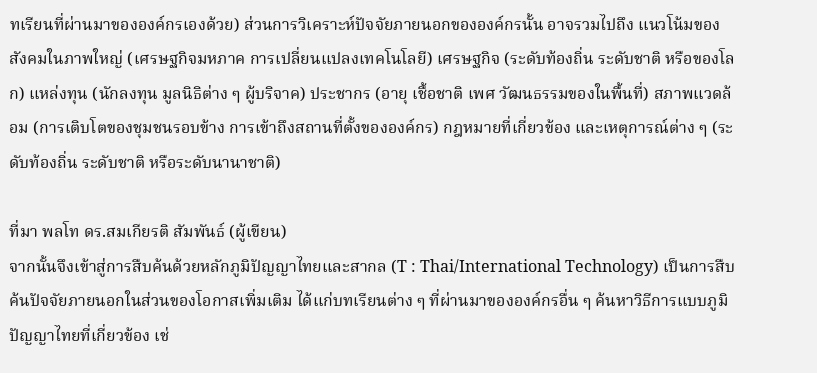ทเรียนที่ผ่านมาขององค์กรเองด้วย) ส่วนการวิเคราะห์ปัจจัยภายนอกขององค์กรนั้น อาจรวมไปถึง แนวโน้มของสังคมในภาพใหญ่ (เศรษฐกิจมหภาค การเปลี่ยนแปลงเทคโนโลยี) เศรษฐกิจ (ระดับท้องถิ่น ระดับชาติ หรือของโลก) แหล่งทุน (นักลงทุน มูลนิธิต่าง ๆ ผู้บริจาค) ประชากร (อายุ เชื้อชาติ เพศ วัฒนธรรมของในพื้นที่) สภาพแวดล้อม (การเติบโตของชุมชนรอบข้าง การเข้าถึงสถานที่ตั้งขององค์กร) กฎหมายที่เกี่ยวข้อง และเหตุการณ์ต่าง ๆ (ระดับท้องถิ่น ระดับชาติ หรือระดับนานาชาติ)

ที่มา พลโท ดร.สมเกียรติ สัมพันธ์ (ผู้เขียน)
จากนั้นจึงเข้าสู่การสืบค้นด้วยหลักภูมิปัญญาไทยและสากล (T : Thai/International Technology) เป็นการสืบค้นปัจจัยภายนอกในส่วนของโอกาสเพิ่มเติม ได้แก่บทเรียนต่าง ๆ ที่ผ่านมาขององค์กรอื่น ๆ ค้นหาวิธีการแบบภูมิปัญญาไทยที่เกี่ยวข้อง เช่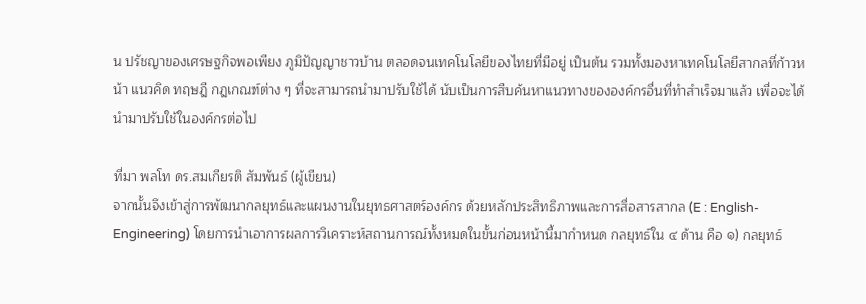น ปรัชญาของเศรษฐกิจพอเพียง ภูมิปัญญาชาวบ้าน ตลอดจนเทคโนโลยีของไทยที่มีอยู่ เป็นต้น รวมทั้งมองหาเทคโนโลยีสากลที่ก้าวหน้า แนวคิด ทฤษฎี กฎเกณฑ์ต่าง ๆ ที่จะสามารถนำมาปรับใช้ได้ นับเป็นการสืบค้นหาแนวทางขององค์กรอื่นที่ทำสำเร็จมาแล้ว เพื่อจะได้นำมาปรับใช้ในองค์กรต่อไป

ที่มา พลโท ดร.สมเกียรติ สัมพันธ์ (ผู้เขียน)
จากนั้นจึงเข้าสู่การพัฒนากลยุทธ์และแผนงานในยุทธศาสตร์องค์กร ด้วยหลักประสิทธิภาพและการสื่อสารสากล (E : English-Engineering) โดยการนำเอาการผลการวิเคราะห์สถานการณ์ทั้งหมดในขั้นก่อนหน้านี้มากำหนด กลยุทธ์ใน ๔ ด้าน คือ ๑) กลยุทธ์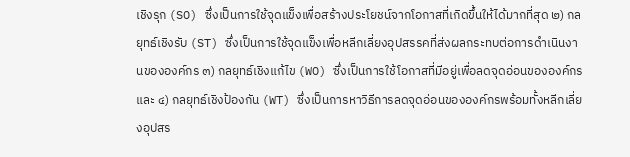เชิงรุก (SO) ซึ่งเป็นการใช้จุดแข็งเพื่อสร้างประโยชน์จากโอกาสที่เกิดขึ้นให้ได้มากที่สุด ๒) กลยุทธ์เชิงรับ (ST) ซึ่งเป็นการใช้จุดแข็งเพื่อหลีกเลี่ยงอุปสรรคที่ส่งผลกระทบต่อการดำเนินงานขององค์กร ๓) กลยุทธ์เชิงแก้ไข (WO) ซึ่งเป็นการใช้โอกาสที่มีอยู่เพื่อลดจุดอ่อนขององค์กร และ ๔) กลยุทธ์เชิงป้องกัน (WT) ซึ่งเป็นการหาวิธีการลดจุดอ่อนขององค์กรพร้อมทั้งหลีกเลี่ยงอุปสร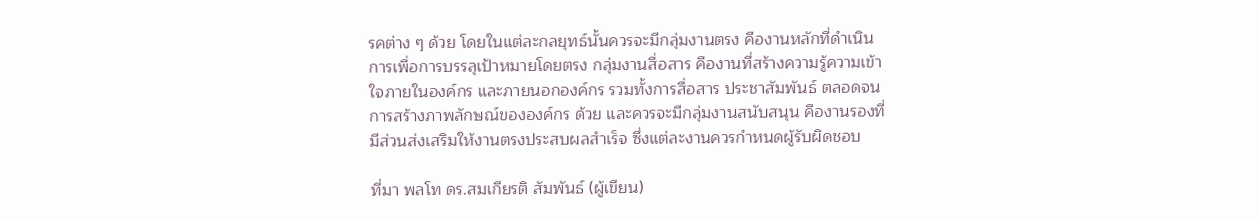รคต่าง ๆ ด้วย โดยในแต่ละกลยุทธ์นั้นควรจะมีกลุ่มงานตรง คืองานหลักที่ดำเนินการเพื่อการบรรลุเป้าหมายโดยตรง กลุ่มงานสื่อสาร คืองานที่สร้างความรู้ความเข้าใจภายในองค์กร และภายนอกองค์กร รวมทั้งการสื่อสาร ประชาสัมพันธ์ ตลอดจนการสร้างภาพลักษณ์ขององค์กร ด้วย และควรจะมีกลุ่มงานสนับสนุน คืองานรองที่มีส่วนส่งเสริมให้งานตรงประสบผลสำเร็จ ซึ่งแต่ละงานควรกำหนดผู้รับผิดชอบ

ที่มา พลโท ดร.สมเกียรติ สัมพันธ์ (ผู้เขียน)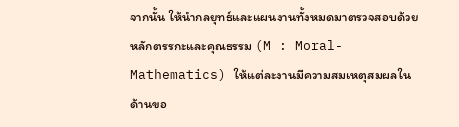จากนั้น ให้นำกลยุทธ์และแผนงานทั้งหมดมาตรวจสอบด้วยหลักตรรกะและคุณธรรม (M : Moral-Mathematics) ให้แต่ละงานมีความสมเหตุสมผลในด้านขอ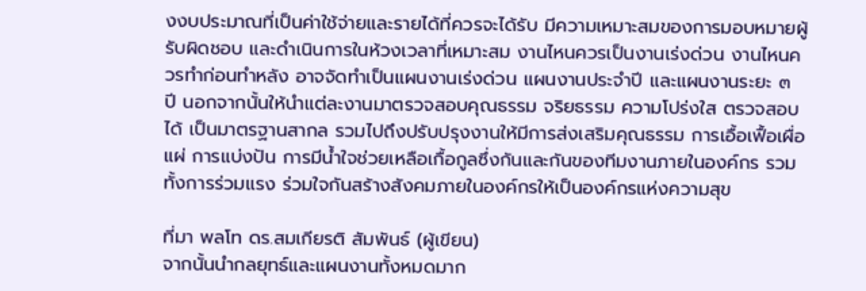งงบประมาณที่เป็นค่าใช้จ่ายและรายได้ที่ควรจะได้รับ มีความเหมาะสมของการมอบหมายผู้รับผิดชอบ และดำเนินการในห้วงเวลาที่เหมาะสม งานไหนควรเป็นงานเร่งด่วน งานไหนควรทำก่อนทำหลัง อาจจัดทำเป็นแผนงานเร่งด่วน แผนงานประจำปี และแผนงานระยะ ๓ ปี นอกจากนั้นให้นำแต่ละงานมาตรวจสอบคุณธรรม จริยธรรม ความโปร่งใส ตรวจสอบได้ เป็นมาตรฐานสากล รวมไปถึงปรับปรุงงานให้มีการส่งเสริมคุณธรรม การเอื้อเฟื้อเผื่อแผ่ การแบ่งปัน การมีน้ำใจช่วยเหลือเกื้อกูลซึ่งกันและกันของทีมงานภายในองค์กร รวมทั้งการร่วมแรง ร่วมใจกันสร้างสังคมภายในองค์กรให้เป็นองค์กรแห่งความสุข

ที่มา พลโท ดร.สมเกียรติ สัมพันธ์ (ผู้เขียน)
จากนั้นนำกลยุทธ์และแผนงานทั้งหมดมาก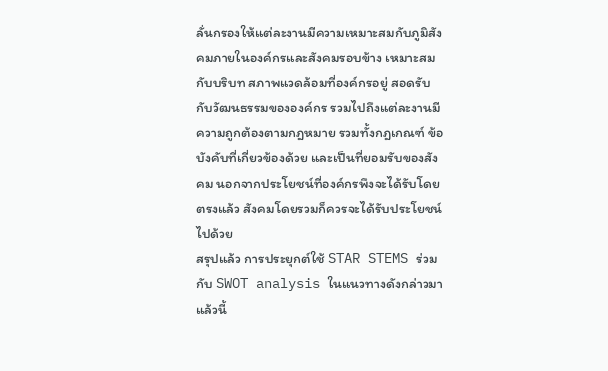ลั่นกรองให้แต่ละงานมีความเหมาะสมกับภูมิสังคมภายในองค์กรและสังคมรอบข้าง เหมาะสมกับบริบท สภาพแวดล้อมที่องค์กรอยู่ สอดรับกับวัฒนธรรมขององค์กร รวมไปถึงแต่ละงานมีความถูกต้องตามกฎหมาย รวมทั้งกฎเกณฑ์ ข้อบังคับที่เกี่ยวข้องด้วย และเป็นที่ยอมรับของสังคม นอกจากประโยชน์ที่องค์กรพึงจะได้รับโดยตรงแล้ว สังคมโดยรวมก็ควรจะได้รับประโยชน์ไปด้วย
สรุปแล้ว การประยุกต์ใช้ STAR STEMS ร่วมกับ SWOT analysis ในแนวทางดังกล่าวมาแล้วนี้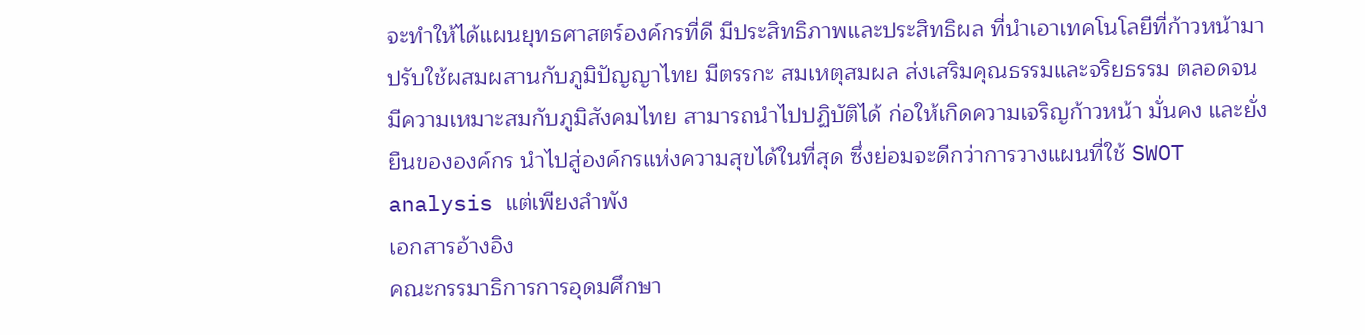จะทำให้ได้แผนยุทธศาสตร์องค์กรที่ดี มีประสิทธิภาพและประสิทธิผล ที่นำเอาเทคโนโลยีที่ก้าวหน้ามาปรับใช้ผสมผสานกับภูมิปัญญาไทย มีตรรกะ สมเหตุสมผล ส่งเสริมคุณธรรมและจริยธรรม ตลอดจนมีความเหมาะสมกับภูมิสังคมไทย สามารถนำไปปฏิบัติได้ ก่อให้เกิดความเจริญก้าวหน้า มั่นคง และยั่งยืนขององค์กร นำไปสู่องค์กรแห่งความสุขได้ในที่สุด ซึ่งย่อมจะดีกว่าการวางแผนที่ใช้ SWOT analysis แต่เพียงลำพัง
เอกสารอ้างอิง
คณะกรรมาธิการการอุดมศึกษา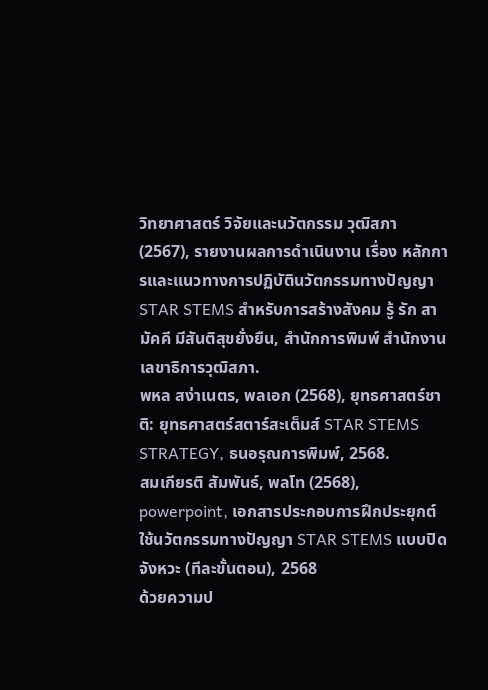วิทยาศาสตร์ วิจัยและนวัตกรรม วุฒิสภา (2567), รายงานผลการดำเนินงาน เรื่อง หลักการและแนวทางการปฏิบัตินวัตกรรมทางปัญญา STAR STEMS สำหรับการสร้างสังคม รู้ รัก สามัคคี มีสันติสุขยั่งยืน, สำนักการพิมพ์ สำนักงานเลขาธิการวุฒิสภา.
พหล สง่าเนตร, พลเอก (2568), ยุทธศาสตร์ชาติ: ยุทธศาสตร์สตาร์สะเต็มส์ STAR STEMS STRATEGY, ธนอรุณการพิมพ์, 2568.
สมเกียรติ สัมพันธ์, พลโท (2568), powerpoint, เอกสารประกอบการฝึกประยุกต์ใช้นวัตกรรมทางปัญญา STAR STEMS แบบปิดจังหวะ (ทีละขั้นตอน), 2568
ด้วยความป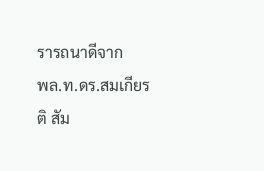รารถนาดีจาก
พล.ท.ดร.สมเกียรติ สัม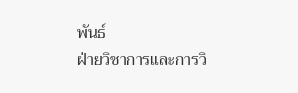พันธ์
ฝ่ายวิชาการและการวิ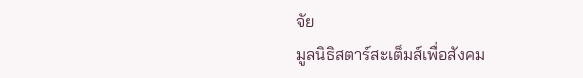จัย
มูลนิธิสตาร์สะเต็มส์เพื่อสังคม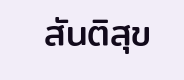สันติสุข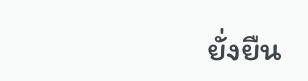ยั่งยืน